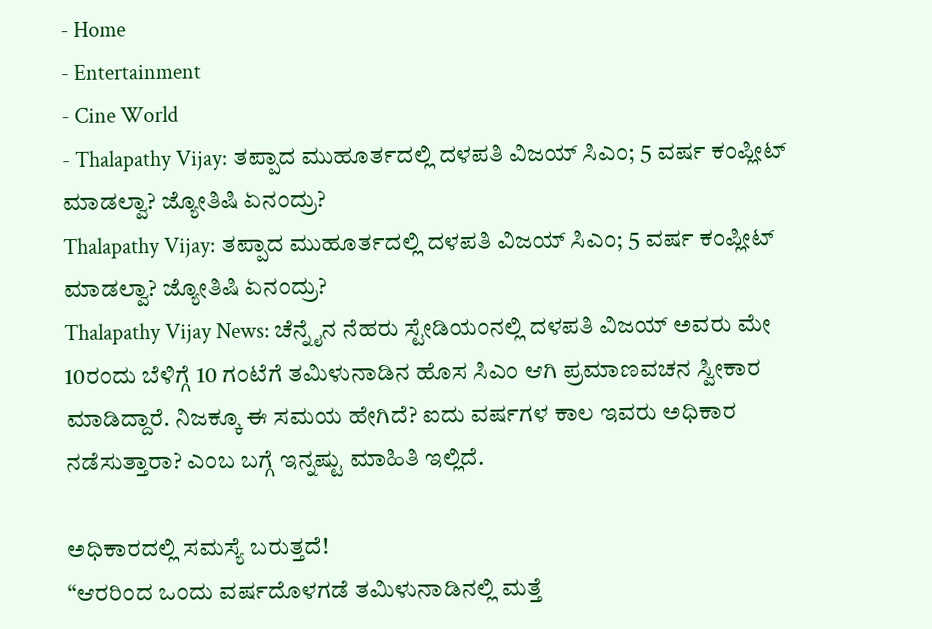- Home
- Entertainment
- Cine World
- Thalapathy Vijay: ತಪ್ಪಾದ ಮುಹೂರ್ತದಲ್ಲಿ ದಳಪತಿ ವಿಜಯ್ ಸಿಎಂ; 5 ವರ್ಷ ಕಂಪ್ಲೀಟ್ ಮಾಡಲ್ವಾ? ಜ್ಯೋತಿಷಿ ಏನಂದ್ರು?
Thalapathy Vijay: ತಪ್ಪಾದ ಮುಹೂರ್ತದಲ್ಲಿ ದಳಪತಿ ವಿಜಯ್ ಸಿಎಂ; 5 ವರ್ಷ ಕಂಪ್ಲೀಟ್ ಮಾಡಲ್ವಾ? ಜ್ಯೋತಿಷಿ ಏನಂದ್ರು?
Thalapathy Vijay News: ಚೆನ್ನೈನ ನೆಹರು ಸ್ಟೇಡಿಯಂನಲ್ಲಿ ದಳಪತಿ ವಿಜಯ್ ಅವರು ಮೇ 10ರಂದು ಬೆಳಿಗ್ಗೆ 10 ಗಂಟೆಗೆ ತಮಿಳುನಾಡಿನ ಹೊಸ ಸಿಎಂ ಆಗಿ ಪ್ರಮಾಣವಚನ ಸ್ವೀಕಾರ ಮಾಡಿದ್ದಾರೆ. ನಿಜಕ್ಕೂ ಈ ಸಮಯ ಹೇಗಿದೆ? ಐದು ವರ್ಷಗಳ ಕಾಲ ಇವರು ಅಧಿಕಾರ ನಡೆಸುತ್ತಾರಾ? ಎಂಬ ಬಗ್ಗೆ ಇನ್ನಷ್ಟು ಮಾಹಿತಿ ಇಲ್ಲಿದೆ.

ಅಧಿಕಾರದಲ್ಲಿ ಸಮಸ್ಯೆ ಬರುತ್ತದೆ!
“ಆರರಿಂದ ಒಂದು ವರ್ಷದೊಳಗಡೆ ತಮಿಳುನಾಡಿನಲ್ಲಿ ಮತ್ತೆ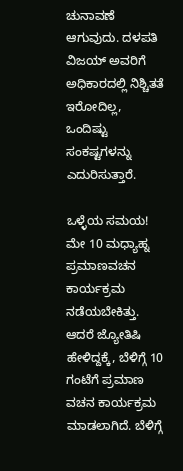ಚುನಾವಣೆ ಆಗುವುದು. ದಳಪತಿ ವಿಜಯ್ ಅವರಿಗೆ ಅಧಿಕಾರದಲ್ಲಿ ನಿಶ್ಚಿತತೆ ಇರೋದಿಲ್ಲ, ಒಂದಿಷ್ಟು ಸಂಕಷ್ಟಗಳನ್ನು ಎದುರಿಸುತ್ತಾರೆ.

ಒಳ್ಳೆಯ ಸಮಯ!
ಮೇ 10 ಮಧ್ಯಾಹ್ನ ಪ್ರಮಾಣವಚನ ಕಾರ್ಯಕ್ರಮ ನಡೆಯಬೇಕಿತ್ತು. ಆದರೆ ಜ್ಯೋತಿಷಿ ಹೇಳಿದ್ದಕ್ಕೆ, ಬೆಳಿಗ್ಗೆ 10 ಗಂಟೆಗೆ ಪ್ರಮಾಣ ವಚನ ಕಾರ್ಯಕ್ರಮ ಮಾಡಲಾಗಿದೆ. ಬೆಳಿಗ್ಗೆ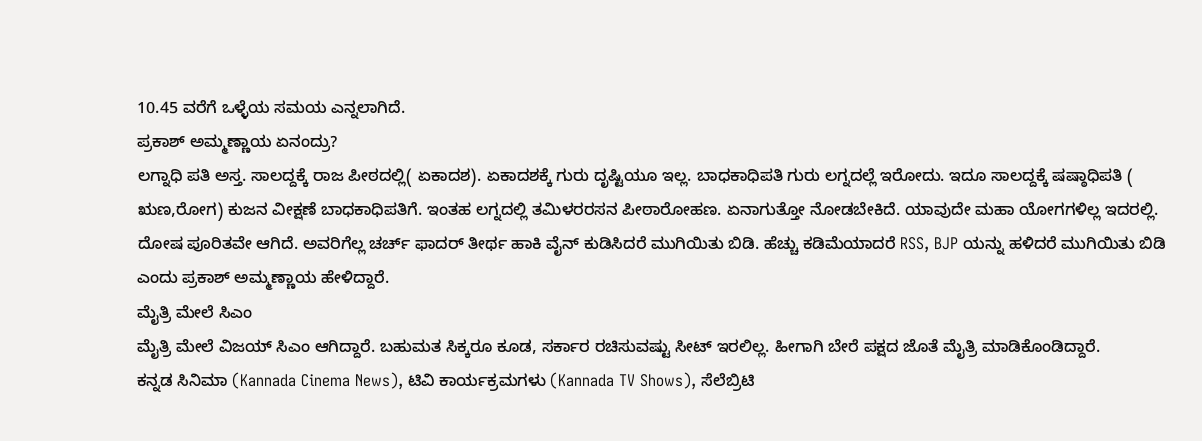10.45 ವರೆಗೆ ಒಳ್ಳೆಯ ಸಮಯ ಎನ್ನಲಾಗಿದೆ.
ಪ್ರಕಾಶ್ ಅಮ್ಮಣ್ಣಾಯ ಏನಂದ್ರು?
ಲಗ್ನಾಧಿ ಪತಿ ಅಸ್ತ. ಸಾಲದ್ದಕ್ಕೆ ರಾಜ ಪೀಠದಲ್ಲಿ( ಏಕಾದಶ). ಏಕಾದಶಕ್ಕೆ ಗುರು ದೃಷ್ಟಿಯೂ ಇಲ್ಲ. ಬಾಧಕಾಧಿಪತಿ ಗುರು ಲಗ್ನದಲ್ಲೆ ಇರೋದು. ಇದೂ ಸಾಲದ್ದಕ್ಕೆ ಷಷ್ಠಾಧಿಪತಿ ( ಋಣ,ರೋಗ) ಕುಜನ ವೀಕ್ಷಣೆ ಬಾಧಕಾಧಿಪತಿಗೆ. ಇಂತಹ ಲಗ್ನದಲ್ಲಿ ತಮಿಳರರಸನ ಪೀಠಾರೋಹಣ. ಏನಾಗುತ್ತೋ ನೋಡಬೇಕಿದೆ. ಯಾವುದೇ ಮಹಾ ಯೋಗಗಳಿಲ್ಲ ಇದರಲ್ಲಿ. ದೋಷ ಪೂರಿತವೇ ಆಗಿದೆ. ಅವರಿಗೆಲ್ಲ ಚರ್ಚ್ ಫಾದರ್ ತೀರ್ಥ ಹಾಕಿ ವೈನ್ ಕುಡಿಸಿದರೆ ಮುಗಿಯಿತು ಬಿಡಿ. ಹೆಚ್ಚು ಕಡಿಮೆಯಾದರೆ RSS, BJP ಯನ್ನು ಹಳಿದರೆ ಮುಗಿಯಿತು ಬಿಡಿ ಎಂದು ಪ್ರಕಾಶ್ ಅಮ್ಮಣ್ಣಾಯ ಹೇಳಿದ್ದಾರೆ.
ಮೈತ್ರಿ ಮೇಲೆ ಸಿಎಂ
ಮೈತ್ರಿ ಮೇಲೆ ವಿಜಯ್ ಸಿಎಂ ಆಗಿದ್ದಾರೆ. ಬಹುಮತ ಸಿಕ್ಕರೂ ಕೂಡ, ಸರ್ಕಾರ ರಚಿಸುವಷ್ಟು ಸೀಟ್ ಇರಲಿಲ್ಲ. ಹೀಗಾಗಿ ಬೇರೆ ಪಕ್ಷದ ಜೊತೆ ಮೈತ್ರಿ ಮಾಡಿಕೊಂಡಿದ್ದಾರೆ.
ಕನ್ನಡ ಸಿನಿಮಾ (Kannada Cinema News), ಟಿವಿ ಕಾರ್ಯಕ್ರಮಗಳು (Kannada TV Shows), ಸೆಲೆಬ್ರಿಟಿ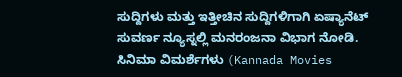ಸುದ್ದಿಗಳು ಮತ್ತು ಇತ್ತೀಚಿನ ಸುದ್ದಿಗಳಿಗಾಗಿ ಏಷ್ಯಾನೆಟ್ ಸುವರ್ಣ ನ್ಯೂಸ್ನಲ್ಲಿ ಮನರಂಜನಾ ವಿಭಾಗ ನೋಡಿ. ಸಿನಿಮಾ ವಿಮರ್ಶೆಗಳು (Kannada Movies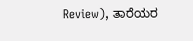Review), ತಾರೆಯರ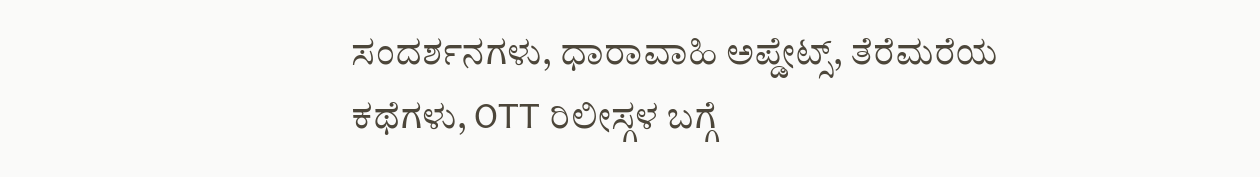ಸಂದರ್ಶನಗಳು, ಧಾರಾವಾಹಿ ಅಪ್ಡೇಟ್ಸ್, ತೆರೆಮರೆಯ ಕಥೆಗಳು, OTT ರಿಲೀಸ್ಗಳ ಬಗ್ಗೆ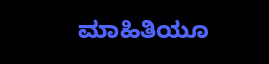ಮಾಹಿತಿಯೂ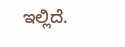ಇಲ್ಲಿದೆ.